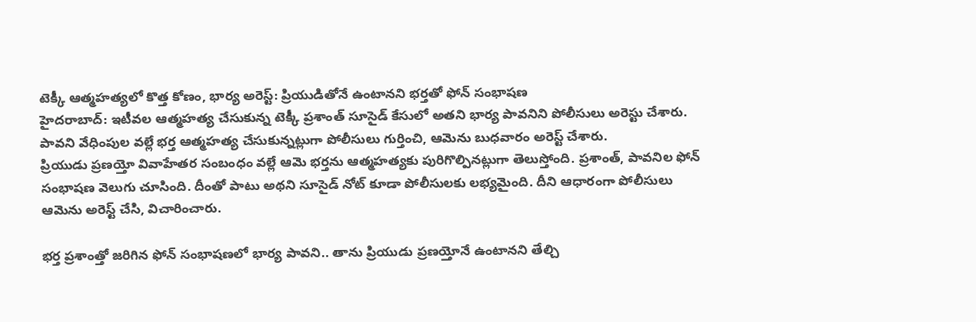టెక్కీ ఆత్మహత్యలో కొత్త కోణం, భార్య అరెస్ట్: ప్రియుడితోనే ఉంటానని భర్తతో ఫోన్ సంభాషణ
హైదరాబాద్: ఇటీవల ఆత్మహత్య చేసుకున్న టెక్కీ ప్రశాంత్ సూసైడ్ కేసులో అతని భార్య పావనిని పోలీసులు అరెస్టు చేశారు. పావని వేధింపుల వల్లే భర్త ఆత్మహత్య చేసుకున్నట్లుగా పోలీసులు గుర్తించి, ఆమెను బుధవారం అరెస్ట్ చేశారు.
ప్రియుడు ప్రణయ్తో వివాహేతర సంబంధం వల్లే ఆమె భర్తను ఆత్మహత్యకు పురిగొల్పినట్లుగా తెలుస్తోంది. ప్రశాంత్, పావనిల ఫోన్ సంభాషణ వెలుగు చూసింది. దీంతో పాటు అథని సూసైడ్ నోట్ కూడా పోలీసులకు లభ్యమైంది. దీని ఆధారంగా పోలీసులు ఆమెను అరెస్ట్ చేసి, విచారించారు.

భర్త ప్రశాంత్తో జరిగిన ఫోన్ సంభాషణలో భార్య పావని.. తాను ప్రియుడు ప్రణయ్తోనే ఉంటానని తేల్చి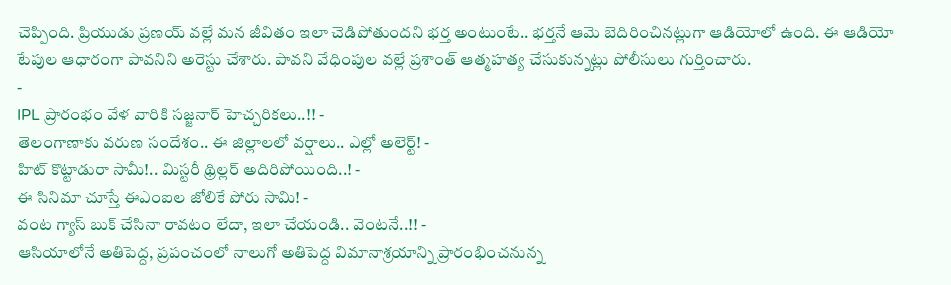చెప్పింది. ప్రియుడు ప్రణయ్ వల్లే మన జీవితం ఇలా చెడిపోతుందని భర్త అంటుంటే.. భర్తనే ఆమె బెదిరించినట్లుగా ఆడియోలో ఉంది. ఈ ఆడియో టేపుల ఆధారంగా పావనిని అరెస్టు చేశారు. పావని వేధింపుల వల్లే ప్రశాంత్ ఆత్మహత్య చేసుకున్నట్లు పోలీసులు గుర్తించారు.
-
IPL ప్రారంభం వేళ వారికి సజ్జనార్ హెచ్చరికలు..!! -
తెలంగాణాకు వరుణ సందేశం.. ఈ జిల్లాలలో వర్షాలు.. ఎల్లో అలెర్ట్! -
హిట్ కొట్టాడురా సామీ!.. మిస్టరీ థ్రిల్లర్ అదిరిపోయింది..! -
ఈ సినిమా చూస్తే ఈఎంఐల జోలికే పోరు సామి! -
వంట గ్యాస్ బుక్ చేసినా రావటం లేదా, ఇలా చేయండి.. వెంటనే..!! -
ఆసియాలోనే అతిపెద్ద, ప్రపంచంలో నాలుగో అతిపెద్ద విమానాశ్రయాన్ని ప్రారంభించనున్న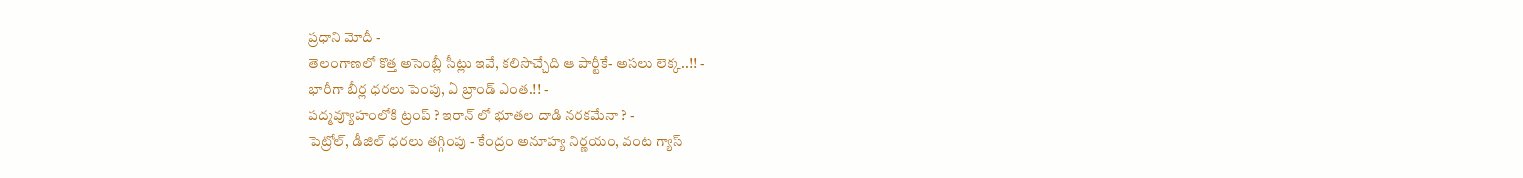ప్రధాని మోదీ -
తెలంగాణలో కొత్త అసెంబ్లీ సీట్లు ఇవే, కలిసొచ్చేది ఆ పార్టీకే- అసలు లెక్క..!! -
భారీగా బీర్ల ధరలు పెంపు, ఏ బ్రాండ్ ఎంత.!! -
పద్మవ్యూహంలోకి ట్రంప్ ? ఇరాన్ లో భూతల దాడి నరకమేనా ? -
పెట్రోల్, డీజిల్ ధరలు తగ్గింపు - కేంద్రం అనూహ్య నిర్ణయం, వంట గ్యాస్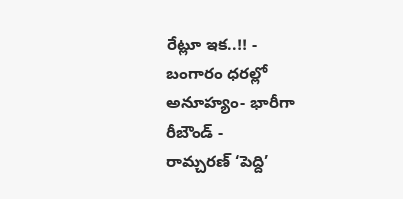రేట్లూ ఇక..!! -
బంగారం ధరల్లో అనూహ్యం- భారీగా రీబౌండ్ -
రామ్చరణ్ ‘పెద్ది’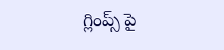గ్లింప్స్ పై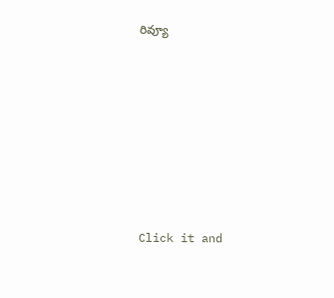రివ్యూ












Click it and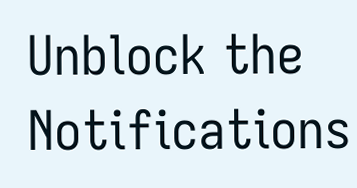Unblock the Notifications